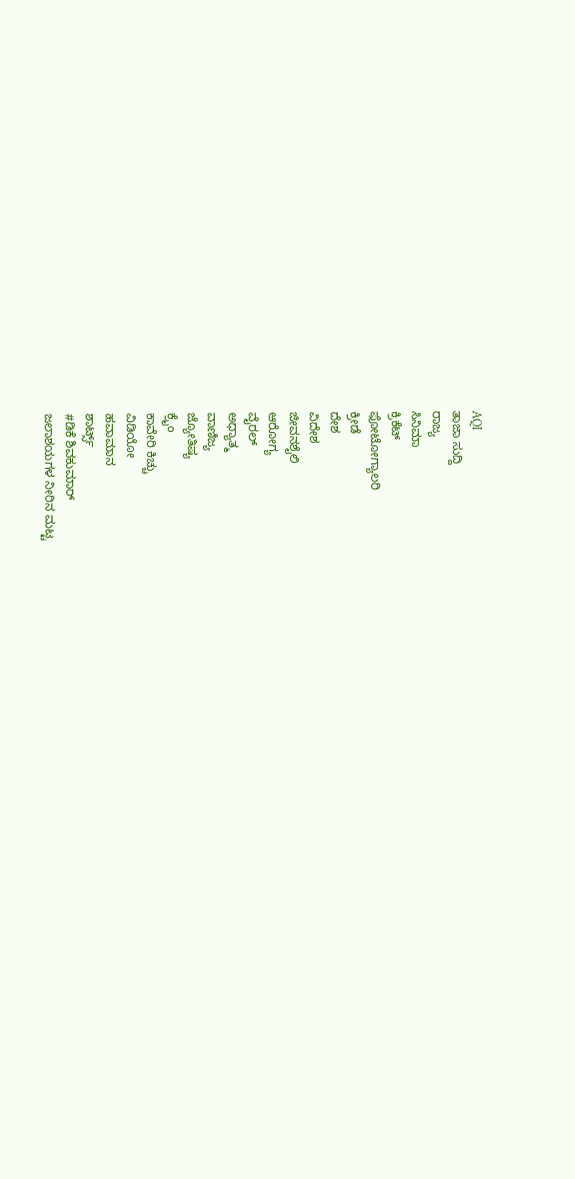AQI
ತಾಜಾ ಸುದ್ದಿ
ರಾಜ್ಯ
ಸಿನಿಮಾ
ಕ್ರಿಕೆಟ್
ಫೋಟೋಗ್ಯಾಲರಿ
ಕ್ರೀಡೆ
ದೇಶ
ವಿದೇಶ
ಜೀವನಶೈಲಿ
ಆರೋಗ್ಯ
ವೈರಲ್
ಅಧ್ಯಾತ್ಮ
ವಾಣಿಜ್ಯ
ಜ್ಯೋತಿಷ್ಯ
ಕ್ರೈಂ
ಕಾವೇರಿ ಕಿಚ್ಚು
ವಿಡಿಯೋ
ಹವಾಮಾನ
ಶಾರ್ಟ್ಸ್
#ಡಿಕೆ ಶಿವಕುಮಾರ್
ಜಲಾಶಯಗಳ ನೀರಿನ ಮಟ್ಟ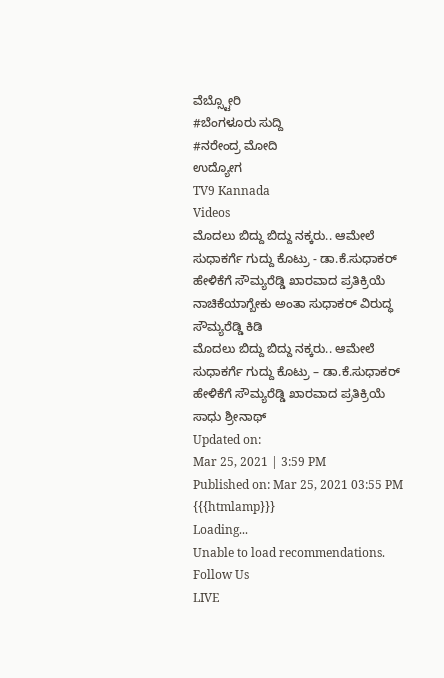ವೆಬ್ಸ್ಟೋರಿ
#ಬೆಂಗಳೂರು ಸುದ್ದಿ
#ನರೇಂದ್ರ ಮೋದಿ
ಉದ್ಯೋಗ
TV9 Kannada
Videos
ಮೊದಲು ಬಿದ್ದು ಬಿದ್ದು ನಕ್ಕರು.. ಆಮೇಲೆ ಸುಧಾಕರ್ಗೆ ಗುದ್ದು ಕೊಟ್ರು - ಡಾ.ಕೆ.ಸುಧಾಕರ್ ಹೇಳಿಕೆಗೆ ಸೌಮ್ಯರೆಡ್ಡಿ ಖಾರವಾದ ಪ್ರತಿಕ್ರಿಯೆ
ನಾಚಿಕೆಯಾಗ್ಬೇಕು ಅಂತಾ ಸುಧಾಕರ್ ವಿರುದ್ಧ ಸೌಮ್ಯರೆಡ್ಡಿ ಕಿಡಿ
ಮೊದಲು ಬಿದ್ದು ಬಿದ್ದು ನಕ್ಕರು.. ಆಮೇಲೆ ಸುಧಾಕರ್ಗೆ ಗುದ್ದು ಕೊಟ್ರು – ಡಾ.ಕೆ.ಸುಧಾಕರ್ ಹೇಳಿಕೆಗೆ ಸೌಮ್ಯರೆಡ್ಡಿ ಖಾರವಾದ ಪ್ರತಿಕ್ರಿಯೆ
ಸಾಧು ಶ್ರೀನಾಥ್
Updated on:
Mar 25, 2021 | 3:59 PM
Published on: Mar 25, 2021 03:55 PM
{{{htmlamp}}}
Loading...
Unable to load recommendations.
Follow Us
LIVE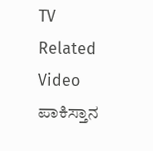TV
Related Video
ಪಾಕಿಸ್ತಾನ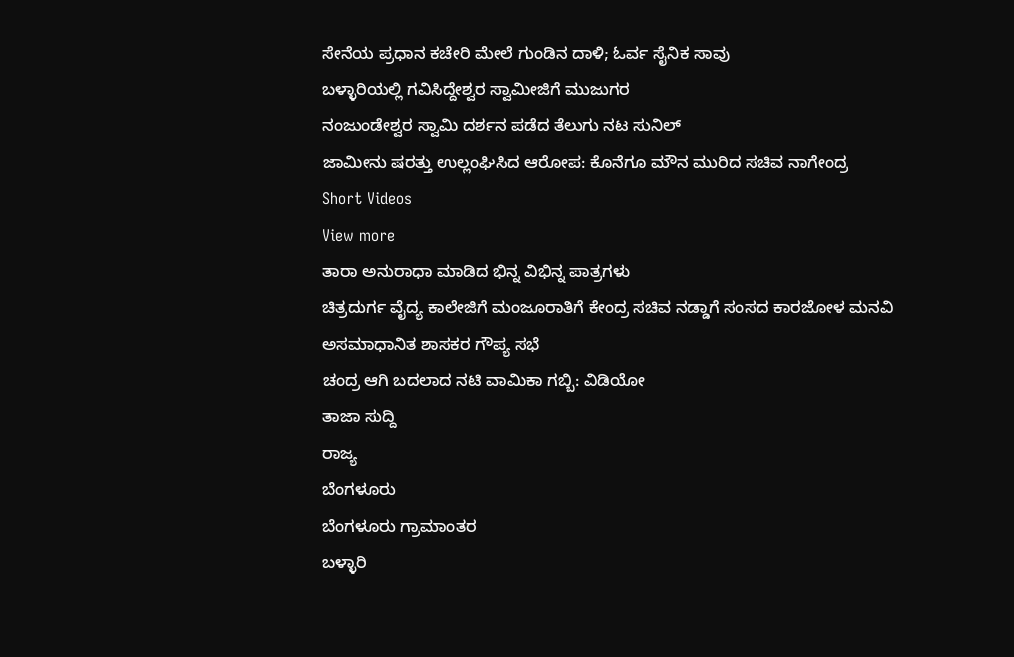ಸೇನೆಯ ಪ್ರಧಾನ ಕಚೇರಿ ಮೇಲೆ ಗುಂಡಿನ ದಾಳಿ; ಓರ್ವ ಸೈನಿಕ ಸಾವು
ಬಳ್ಳಾರಿಯಲ್ಲಿ ಗವಿಸಿದ್ದೇಶ್ವರ ಸ್ವಾಮೀಜಿಗೆ ಮುಜುಗರ
ನಂಜುಂಡೇಶ್ವರ ಸ್ವಾಮಿ ದರ್ಶನ ಪಡೆದ ತೆಲುಗು ನಟ ಸುನಿಲ್
ಜಾಮೀನು ಷರತ್ತು ಉಲ್ಲಂಘಿಸಿದ ಆರೋಪ: ಕೊನೆಗೂ ಮೌನ ಮುರಿದ ಸಚಿವ ನಾಗೇಂದ್ರ
Short Videos
View more
ತಾರಾ ಅನುರಾಧಾ ಮಾಡಿದ ಭಿನ್ನ ವಿಭಿನ್ನ ಪಾತ್ರಗಳು
ಚಿತ್ರದುರ್ಗ ವೈದ್ಯ ಕಾಲೇಜಿಗೆ ಮಂಜೂರಾತಿಗೆ ಕೇಂದ್ರ ಸಚಿವ ನಡ್ಡಾಗೆ ಸಂಸದ ಕಾರಜೋಳ ಮನವಿ
ಅಸಮಾಧಾನಿತ ಶಾಸಕರ ಗೌಪ್ಯ ಸಭೆ
ಚಂದ್ರ ಆಗಿ ಬದಲಾದ ನಟಿ ವಾಮಿಕಾ ಗಬ್ಬಿ: ವಿಡಿಯೋ
ತಾಜಾ ಸುದ್ದಿ
ರಾಜ್ಯ
ಬೆಂಗಳೂರು
ಬೆಂಗಳೂರು ಗ್ರಾಮಾಂತರ
ಬಳ್ಳಾರಿ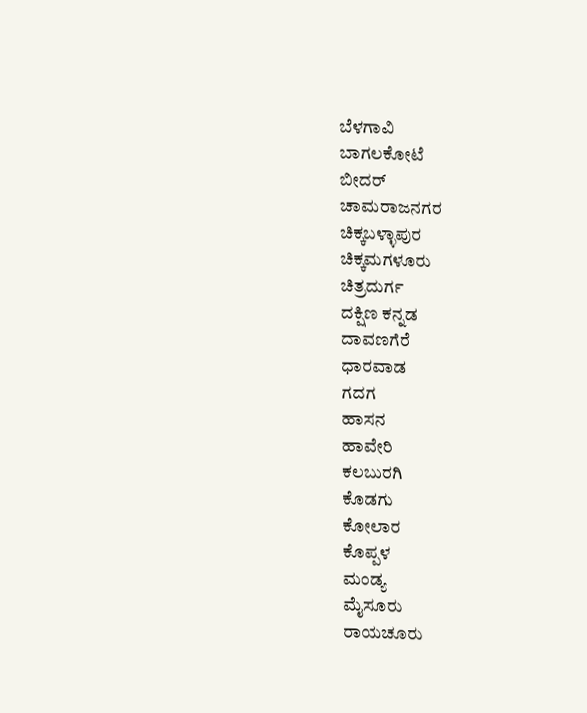ಬೆಳಗಾವಿ
ಬಾಗಲಕೋಟೆ
ಬೀದರ್
ಚಾಮರಾಜನಗರ
ಚಿಕ್ಕಬಳ್ಳಾಪುರ
ಚಿಕ್ಕಮಗಳೂರು
ಚಿತ್ರದುರ್ಗ
ದಕ್ಷಿಣ ಕನ್ನಡ
ದಾವಣಗೆರೆ
ಧಾರವಾಡ
ಗದಗ
ಹಾಸನ
ಹಾವೇರಿ
ಕಲಬುರಗಿ
ಕೊಡಗು
ಕೋಲಾರ
ಕೊಪ್ಪಳ
ಮಂಡ್ಯ
ಮೈಸೂರು
ರಾಯಚೂರು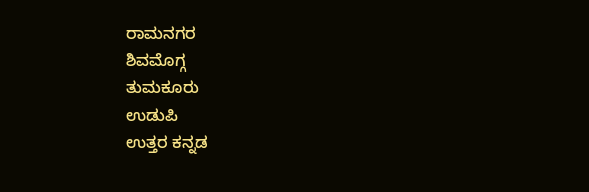ರಾಮನಗರ
ಶಿವಮೊಗ್ಗ
ತುಮಕೂರು
ಉಡುಪಿ
ಉತ್ತರ ಕನ್ನಡ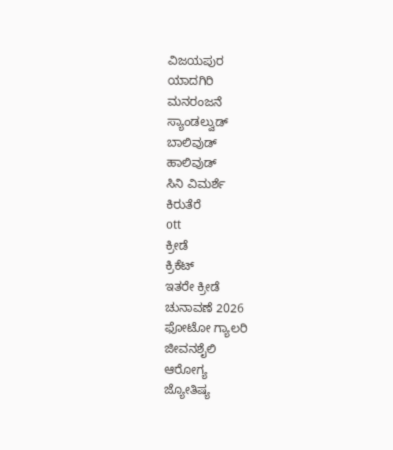ವಿಜಯಪುರ
ಯಾದಗಿರಿ
ಮನರಂಜನೆ
ಸ್ಯಾಂಡಲ್ವುಡ್
ಬಾಲಿವುಡ್
ಹಾಲಿವುಡ್
ಸಿನಿ ವಿಮರ್ಶೆ
ಕಿರುತೆರೆ
ott
ಕ್ರೀಡೆ
ಕ್ರಿಕೆಟ್
ಇತರೇ ಕ್ರೀಡೆ
ಚುನಾವಣೆ 2026
ಫೋಟೋ ಗ್ಯಾಲರಿ
ಜೀವನಶೈಲಿ
ಆರೋಗ್ಯ
ಜ್ಯೋತಿಷ್ಯ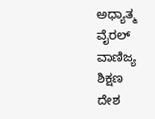ಅಧ್ಯಾತ್ಮ
ವೈರಲ್
ವಾಣಿಜ್ಯ
ಶಿಕ್ಷಣ
ದೇಶ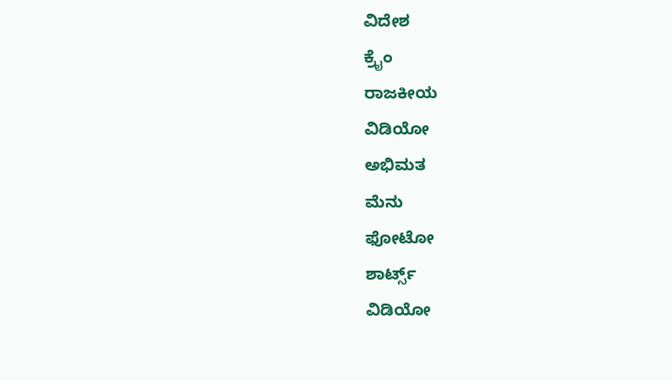ವಿದೇಶ
ಕ್ರೈಂ
ರಾಜಕೀಯ
ವಿಡಿಯೋ
ಅಭಿಮತ
ಮೆನು
ಫೋಟೋ
ಶಾರ್ಟ್ಸ್
ವಿಡಿಯೋ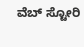ವೆಬ್ ಸ್ಟೋರಿ